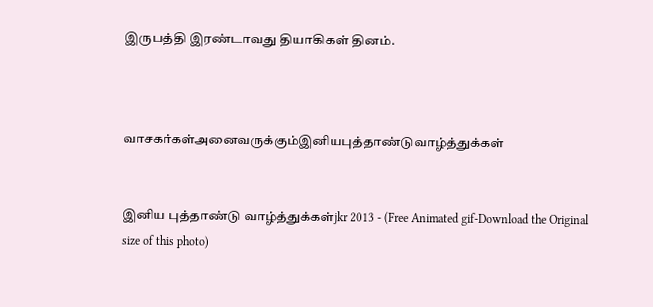இருபத்தி இரண்டாவது தியாகிகள் தினம்.



வாசகர்கள்அனைவருக்கும்இனியபுத்தாண்டுவாழ்த்துக்கள்


இனிய புத்தாண்டு வாழ்த்துக்கள்jkr 2013 - (Free Animated gif-Download the Original size of this photo)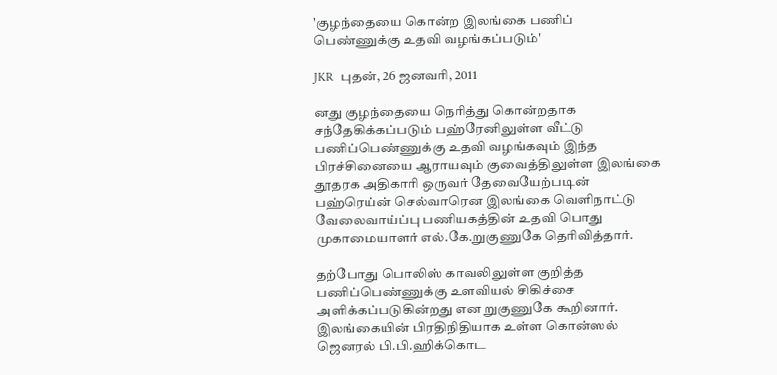'குழந்தையை கொன்ற இலங்கை பணிப் பெண்ணுக்கு உதவி வழங்கப்படும்'

JKR  புதன், 26 ஜனவரி, 2011

னது குழந்தையை நெரித்து கொன்றதாக சந்தேகிக்கப்படும் பஹ்ரேனிலுள்ள வீட்டு பணிப்பெண்ணுக்கு உதவி வழங்கவும் இந்த பிரச்சினையை ஆராயவும் குவைத்திலுள்ள இலங்கை தூதரக அதிகாரி ஒருவர் தேவையேற்படின் பஹ்ரெய்ன் செல்வாரென இலங்கை வெளிநாட்டு வேலைவாய்ப்பு பணியகத்தின் உதவி பொது முகாமையாளர் எல்.கே.றுகுணுகே தெரிவித்தார்.

தற்போது பொலிஸ் காவலிலுள்ள குறித்த பணிப்பெண்ணுக்கு உளவியல் சிகிச்சை அளிக்கப்படுகின்றது என றுகுணுகே கூறினார்.
இலங்கையின் பிரதிநிதியாக உள்ள கொன்ஸல் ஜெனரல் பி.பி.ஹிக்கொட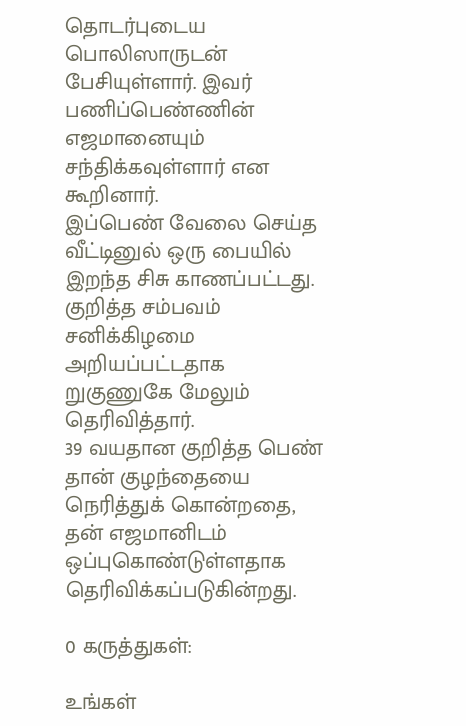தொடர்புடைய பொலிஸாருடன் பேசியுள்ளார். இவர் பணிப்பெண்ணின் எஜமானையும் சந்திக்கவுள்ளார் என கூறினார்.
இப்பெண் வேலை செய்த வீட்டினுல் ஒரு பையில் இறந்த சிசு காணப்பட்டது. குறித்த சம்பவம் சனிக்கிழமை அறியப்பட்டதாக றுகுணுகே மேலும் தெரிவித்தார்.
39 வயதான குறித்த பெண் தான் குழந்தையை நெரித்துக் கொன்றதை, தன் எஜமானிடம் ஒப்புகொண்டுள்ளதாக தெரிவிக்கப்படுகின்றது.

0 கருத்துகள்:

உங்கள்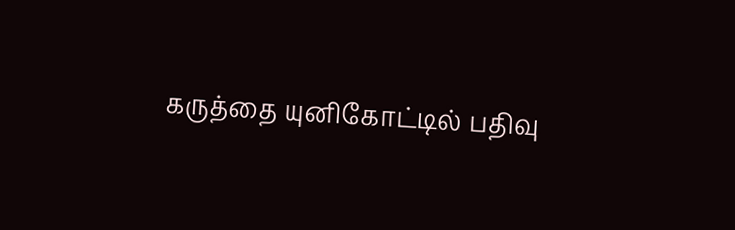கருத்தை யுனிகோட்டில் பதிவு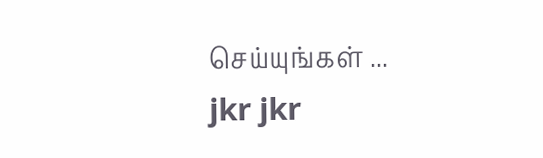செய்யுங்கள் ...
jkr jkr